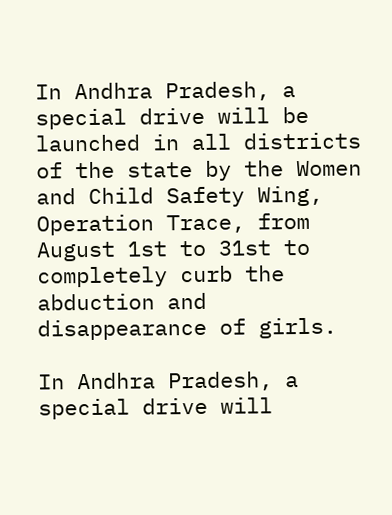In Andhra Pradesh, a special drive will be launched in all districts of the state by the Women and Child Safety Wing, Operation Trace, from August 1st to 31st to completely curb the abduction and disappearance of girls.

In Andhra Pradesh, a special drive will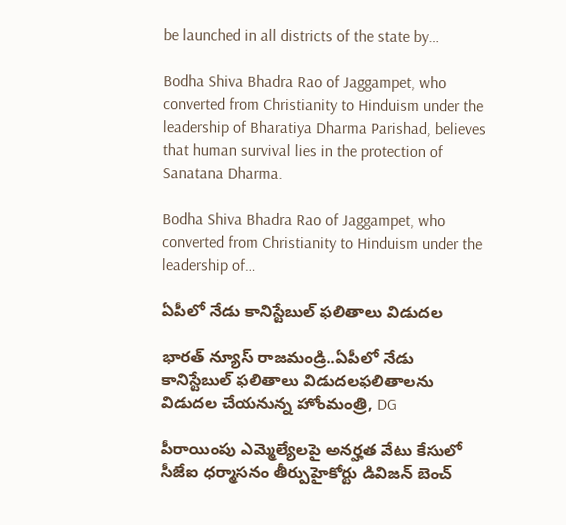be launched in all districts of the state by…

Bodha Shiva Bhadra Rao of Jaggampet, who converted from Christianity to Hinduism under the leadership of Bharatiya Dharma Parishad, believes that human survival lies in the protection of Sanatana Dharma.

Bodha Shiva Bhadra Rao of Jaggampet, who converted from Christianity to Hinduism under the leadership of…

ఏపీలో నేడు కానిస్టేబుల్‌ ఫలితాలు విడుదల

భారత్ న్యూస్ రాజమండ్రి..ఏపీలో నేడు కానిస్టేబుల్‌ ఫలితాలు విడుదలఫలితాలను విడుదల చేయనున్న హోంమంత్రి, DG

పీరాయింపు ఎమ్మెల్యేలపై అనర్హత వేటు కేసులో సీజేఐ ధర్మాసనం తీర్పుహైకోర్టు డివిజన్ బెంచ్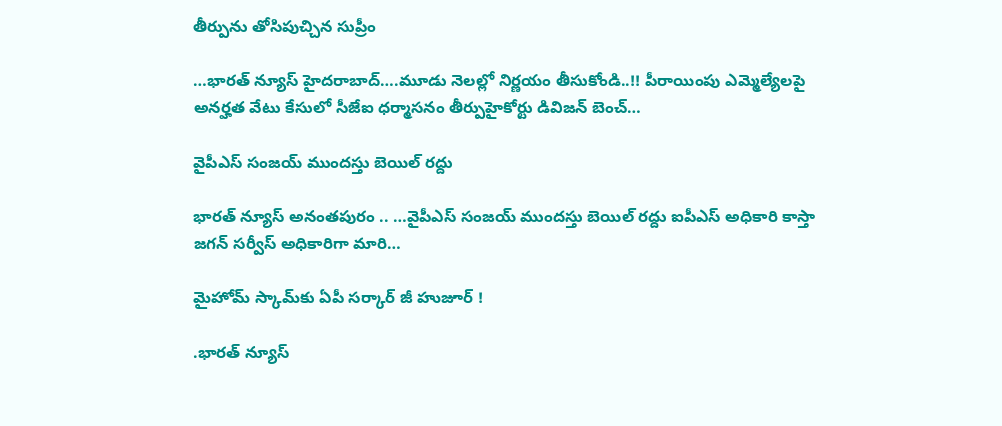తీర్పును తోసిపుచ్చిన సుప్రీం

…భారత్ న్యూస్ హైదరాబాద్….మూడు నెలల్లో నిర్ణయం తీసుకోండి..!! పీరాయింపు ఎమ్మెల్యేలపై అనర్హత వేటు కేసులో సీజేఐ ధర్మాసనం తీర్పుహైకోర్టు డివిజన్ బెంచ్…

వైపీఎస్ సంజయ్ ముందస్తు బెయిల్ రద్దు

భారత్ న్యూస్ అనంతపురం .. …వైపీఎస్ సంజయ్ ముందస్తు బెయిల్ రద్దు ఐపీఎస్ అధికారి కాస్తా జగన్ సర్వీస్ అధికారిగా మారి…

మైహోమ్‌ స్కామ్‌కు ఏపీ సర్కార్ జీ హుజూర్ !

.భారత్ న్యూస్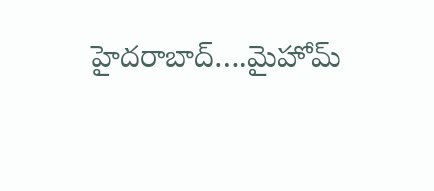హైదరాబాద్….మైహోమ్‌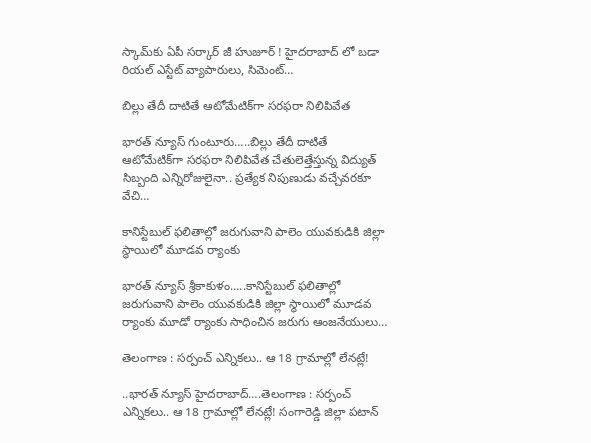స్కామ్‌కు ఏపీ సర్కార్ జీ హుజూర్ ! హైదరాబాద్ లో బడా రియల్ ఎస్టేట్ వ్యాపారులు, సిమెంట్…

బిల్లు తేదీ దాటితే ఆటోమేటిక్‌గా సరఫరా నిలిపివేత

భారత్ న్యూస్ గుంటూరు…..బిల్లు తేదీ దాటితే ఆటోమేటిక్‌గా సరఫరా నిలిపివేత చేతులెత్తేస్తున్న విద్యుత్‌ సిబ్బంది ఎన్నిరోజులైనా.. ప్రత్యేక నిపుణుడు వచ్చేవరకూ వేచి…

కానిస్టేబుల్ ఫలితాల్లో జరుగువాని పాలెం యువకుడికి జిల్లా స్థాయిలో మూడవ ర్యాంకు

భారత్ న్యూస్ శ్రీకాకుళం…..కానిస్టేబుల్ ఫలితాల్లో జరుగువాని పాలెం యువకుడికి జిల్లా స్థాయిలో మూడవ ర్యాంకు మూడో ర్యాంకు సాధించిన జరుగు ఆంజనేయులు…

తెలంగాణ : సర్పంచ్ ఎన్నికలు.. ఆ 18 గ్రామాల్లో లేనట్లే!

..భారత్ న్యూస్ హైదరాబాద్….తెలంగాణ : సర్పంచ్ ఎన్నికలు.. ఆ 18 గ్రామాల్లో లేనట్లే! సంగారెడ్డి జిల్లా పటాన్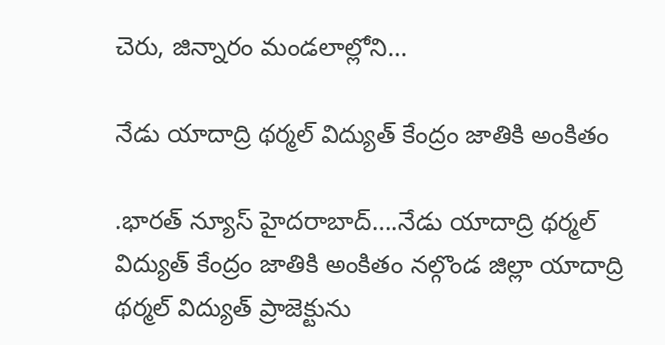చెరు, జిన్నారం మండలాల్లోని…

నేడు యాదాద్రి థర్మల్ విద్యుత్ కేంద్రం జాతికి అంకితం

.భారత్ న్యూస్ హైదరాబాద్….నేడు యాదాద్రి థర్మల్ విద్యుత్ కేంద్రం జాతికి అంకితం న‌ల్గొండ జిల్లా యాదాద్రి థ‌ర్మ‌ల్ విద్యుత్ ప్రాజెక్టును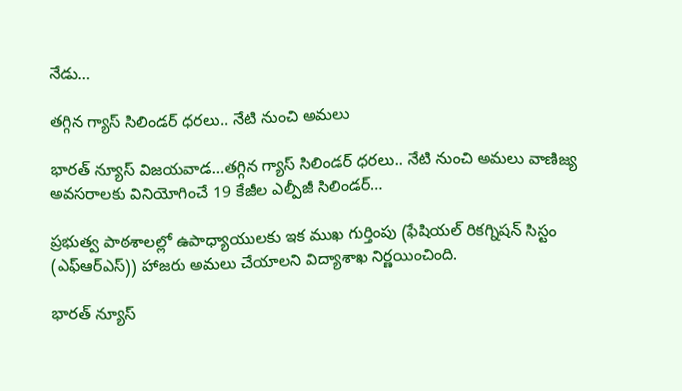నేడు…

త‌గ్గిన గ్యాస్ సిలిండ‌ర్ ధ‌ర‌లు.. నేటి నుంచి అమ‌లు

భారత్ న్యూస్ విజయవాడ…త‌గ్గిన గ్యాస్ సిలిండ‌ర్ ధ‌ర‌లు.. నేటి నుంచి అమ‌లు వాణిజ్య అవస‌రాలకు వినియోగించే 19 కేజీల ఎల్పీజీ సిలిండర్…

ప్రభుత్వ పాఠశాలల్లో ఉపాధ్యాయులకు ఇక ముఖ గుర్తింపు (ఫేషియల్‌ రికగ్నిషన్‌ సిస్టం (ఎఫ్‌ఆర్‌ఎస్‌)) హాజరు అమలు చేయాలని విద్యాశాఖ నిర్ణయించింది.

భారత్ న్యూస్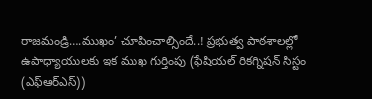రాజమండ్రి….ముఖం’ చూపించాల్సిందే..! ప్రభుత్వ పాఠశాలల్లో ఉపాధ్యాయులకు ఇక ముఖ గుర్తింపు (ఫేషియల్‌ రికగ్నిషన్‌ సిస్టం (ఎఫ్‌ఆర్‌ఎస్‌))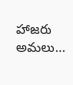హాజరు అమలు…